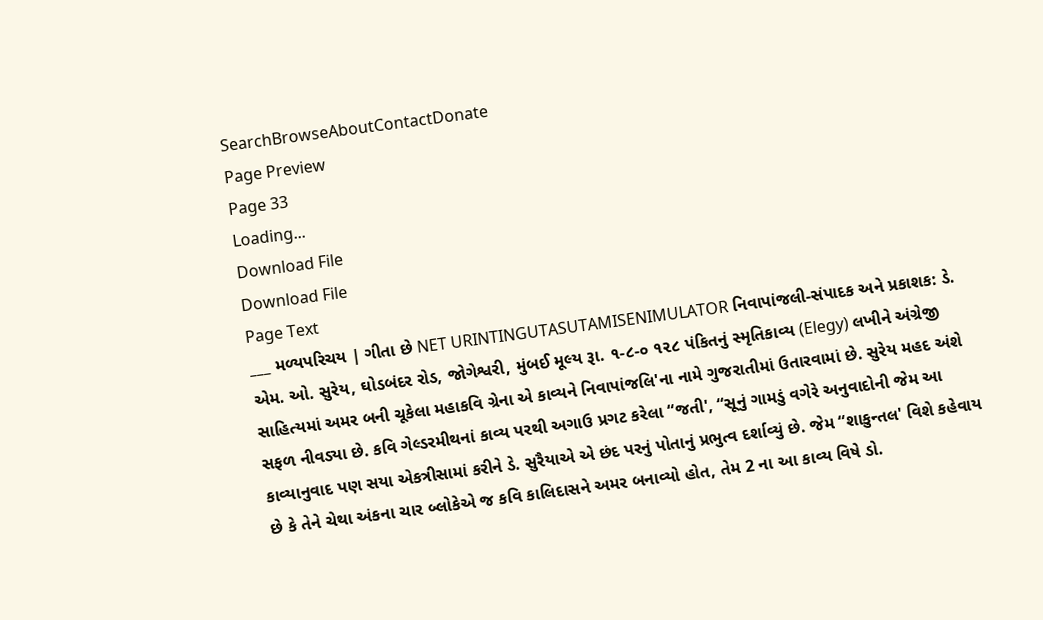SearchBrowseAboutContactDonate
Page Preview
Page 33
Loading...
Download File
Download File
Page Text
___ મળ્યપરિચય | ગીતા છે NET URINTINGUTASUTAMISENIMULATOR નિવાપાંજલી-સંપાદક અને પ્રકાશક: ડે. એમ. ઓ. સુરેય, ઘોડબંદર રોડ, જોગેશ્વરી, મુંબઈ મૂલ્ય રૂા. ૧-૮-૦ ૧૨૮ પંકિતનું સ્મૃતિકાવ્ય (Elegy) લખીને અંગ્રેજી સાહિત્યમાં અમર બની ચૂકેલા મહાકવિ ગ્રેના એ કાવ્યને નિવાપાંજલિ'ના નામે ગુજરાતીમાં ઉતારવામાં છે. સુરેય મહદ અંશે સફળ નીવડ્યા છે. કવિ ગેલ્ડરમીથનાં કાવ્ય પરથી અગાઉ પ્રગટ કરેલા “જતી', “સૂનું ગામડું વગેરે અનુવાદોની જેમ આ કાવ્યાનુવાદ પણ સયા એકત્રીસામાં કરીને ડે. સુરૈયાએ એ છંદ પરનું પોતાનું પ્રભુત્વ દર્શાવ્યું છે. જેમ “શાકુન્તલ' વિશે કહેવાય છે કે તેને ચેથા અંકના ચાર બ્લોકેએ જ કવિ કાલિદાસને અમર બનાવ્યો હોત, તેમ 2 ના આ કાવ્ય વિષે ડો.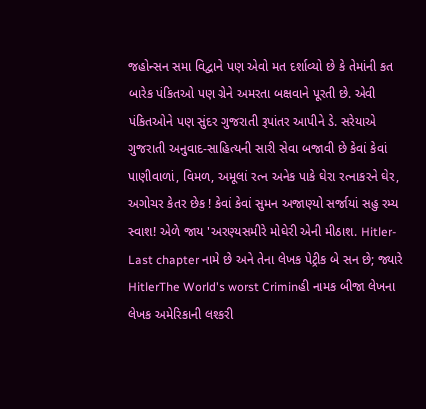જહોન્સન સમા વિદ્વાને પણ એવો મત દર્શાવ્યો છે કે તેમાંની કત બારેક પંકિતઓ પણ ગ્રેને અમરતા બક્ષવાને પૂરતી છે. એવી પંકિતઓને પણ સુંદર ગુજરાતી રૂપાંતર આપીને ડે. સરેયાએ ગુજરાતી અનુવાદ-સાહિત્યની સારી સેવા બજાવી છે કેવાં કેવાં પાણીવાળાં, વિમળ, અમૂલાં રત્ન અનેક પાકે ઘેરા રત્નાકરને ઘેર, અગોચર કેતર છેક ! કેવાં કેવાં સુમન અજાણ્યો સર્જાયાં સહુ રમ્ય સ્વાશ! એળે જાય 'અરણ્યસમીરે મોઘેરી એની મીઠાશ. Hitler-Last chapter નામે છે અને તેના લેખક પેટ્રીક બે સન છે; જ્યારે HitlerThe World's worst Criminહી નામક બીજા લેખના લેખક અમેરિકાની લશ્કરી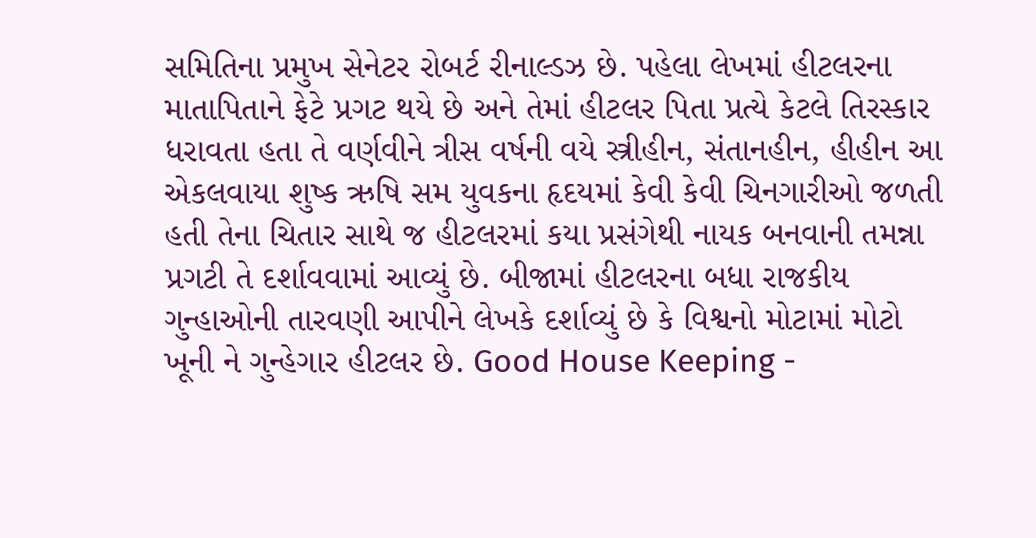સમિતિના પ્રમુખ સેનેટર રોબર્ટ રીનાલ્ડઝ છે. પહેલા લેખમાં હીટલરના માતાપિતાને ફેટે પ્રગટ થયે છે અને તેમાં હીટલર પિતા પ્રત્યે કેટલે તિરસ્કાર ધરાવતા હતા તે વર્ણવીને ત્રીસ વર્ષની વયે સ્ત્રીહીન, સંતાનહીન, હીહીન આ એકલવાયા શુષ્ક ઋષિ સમ યુવકના હૃદયમાં કેવી કેવી ચિનગારીઓ જળતી હતી તેના ચિતાર સાથે જ હીટલરમાં કયા પ્રસંગેથી નાયક બનવાની તમન્ના પ્રગટી તે દર્શાવવામાં આવ્યું છે. બીજામાં હીટલરના બધા રાજકીય ગુન્હાઓની તારવણી આપીને લેખકે દર્શાવ્યું છે કે વિશ્વનો મોટામાં મોટો ખૂની ને ગુન્હેગાર હીટલર છે. Good House Keeping -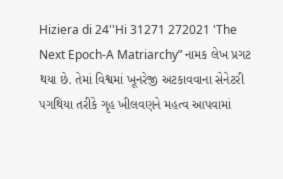Hiziera di 24''Hi 31271 272021 'The Next Epoch-A Matriarchy” નામક લેખ પ્રગટ થયા છે. તેમાં વિશ્વમાં ખૂનરેજી અટકાવવાના સેનેટરી પગથિયા તરીકે ગૃહ ખીલવણને મહત્વ આપવામાં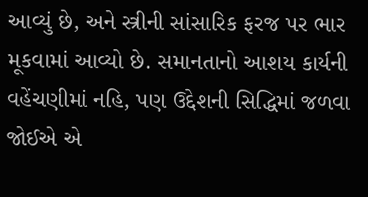આવ્યું છે, અને સ્ત્રીની સાંસારિક ફરજ પર ભાર મૂકવામાં આવ્યો છે. સમાનતાનો આશય કાર્યની વહેંચણીમાં નહિ, પણ ઉદ્દેશની સિદ્ધિમાં જળવા જોઈએ એ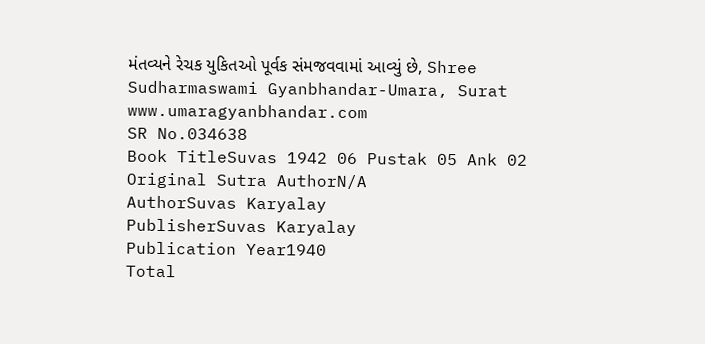મંતવ્યને રેચક યુકિતઓ પૂર્વક સંમજવવામાં આવ્યું છે, Shree Sudharmaswami Gyanbhandar-Umara, Surat www.umaragyanbhandar.com
SR No.034638
Book TitleSuvas 1942 06 Pustak 05 Ank 02
Original Sutra AuthorN/A
AuthorSuvas Karyalay
PublisherSuvas Karyalay
Publication Year1940
Total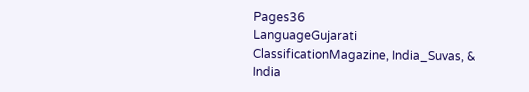Pages36
LanguageGujarati
ClassificationMagazine, India_Suvas, & India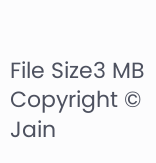File Size3 MB
Copyright © Jain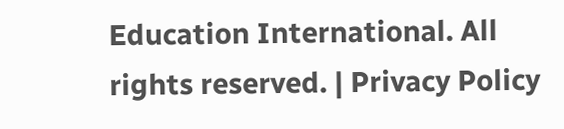Education International. All rights reserved. | Privacy Policy